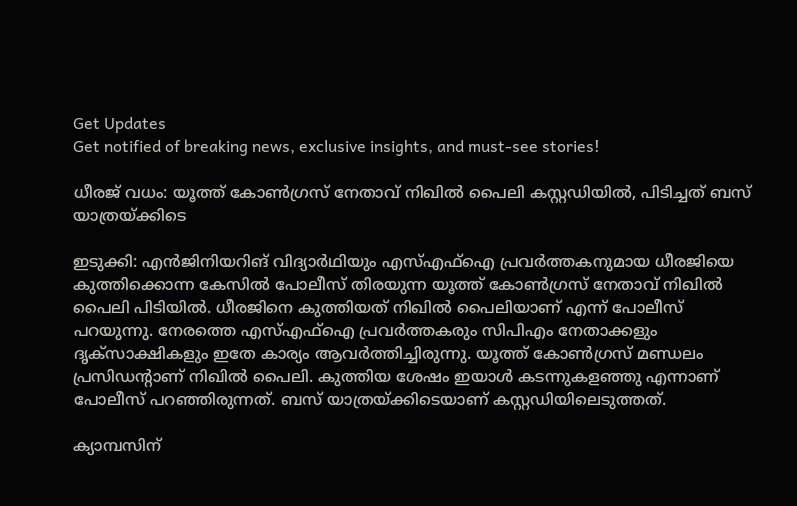Get Updates
Get notified of breaking news, exclusive insights, and must-see stories!

ധീരജ് വധം: യൂത്ത് കോണ്‍ഗ്രസ് നേതാവ് നിഖില്‍ പൈലി കസ്റ്റഡിയില്‍, പിടിച്ചത് ബസ് യാത്രയ്ക്കിടെ

ഇടുക്കി: എന്‍ജിനിയറിങ് വിദ്യാര്‍ഥിയും എസ്എഫ്‌ഐ പ്രവര്‍ത്തകനുമായ ധീരജിയെ കുത്തിക്കൊന്ന കേസില്‍ പോലീസ് തിരയുന്ന യൂത്ത് കോണ്‍ഗ്രസ് നേതാവ് നിഖില്‍ പൈലി പിടിയില്‍. ധീരജിനെ കുത്തിയത് നിഖില്‍ പൈലിയാണ് എന്ന് പോലീസ് പറയുന്നു. നേരത്തെ എസ്എഫ്‌ഐ പ്രവര്‍ത്തകരും സിപിഎം നേതാക്കളും ദൃക്‌സാക്ഷികളും ഇതേ കാര്യം ആവര്‍ത്തിച്ചിരുന്നു. യൂത്ത് കോണ്‍ഗ്രസ് മണ്ഡലം പ്രസിഡന്റാണ് നിഖില്‍ പൈലി. കുത്തിയ ശേഷം ഇയാള്‍ കടന്നുകളഞ്ഞു എന്നാണ് പോലീസ് പറഞ്ഞിരുന്നത്. ബസ് യാത്രയ്ക്കിടെയാണ് കസ്റ്റഡിയിലെടുത്തത്.

ക്യാമ്പസിന്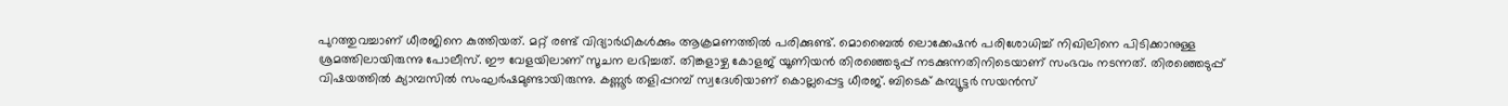പുറത്തുവച്ചാണ് ധീരജിനെ കുത്തിയത്. മറ്റ് രണ്ട് വിദ്യാര്‍ഥികള്‍ക്കും ആക്രമണത്തില്‍ പരിക്കുണ്ട്. മൊബൈല്‍ ലൊക്കേഷന്‍ പരിശോധിച്ച് നിഖിലിനെ പിടിക്കാനുള്ള ശ്രമത്തിലായിരുന്നു പോലീസ്. ഈ വേളയിലാണ് സൂചന ലഭിച്ചത്. തിങ്കളാഴ്ച കോളജ് യൂണിയന്‍ തിരഞ്ഞെടുപ്പ് നടക്കുന്നതിനിടെയാണ് സംഭവം നടന്നത്. തിരഞ്ഞെടുപ്പ് വിഷയത്തില്‍ ക്യാമ്പസില്‍ സംഘര്‍ഷമുണ്ടായിരുന്നു. കണ്ണൂര്‍ തളിപ്പറമ്പ് സ്വദേശിയാണ് കൊല്ലപ്പെട്ട ധീരജ്. ബിടെക് കമ്പ്യൂട്ടര്‍ സയന്‍സ്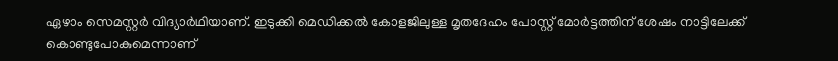ഏഴാം സെമസ്റ്റര്‍ വിദ്യാര്‍ഥിയാണ്. ഇടുക്കി മെഡിക്കല്‍ കോളജിലുള്ള മൃതദേഹം പോസ്റ്റ് മോര്‍ട്ടത്തിന് ശേഷം നാട്ടിലേക്ക് കൊണ്ടുപോകുമെന്നാണ്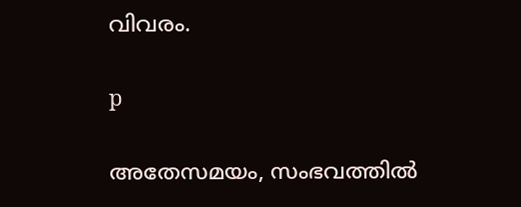വിവരം.

p

അതേസമയം, സംഭവത്തില്‍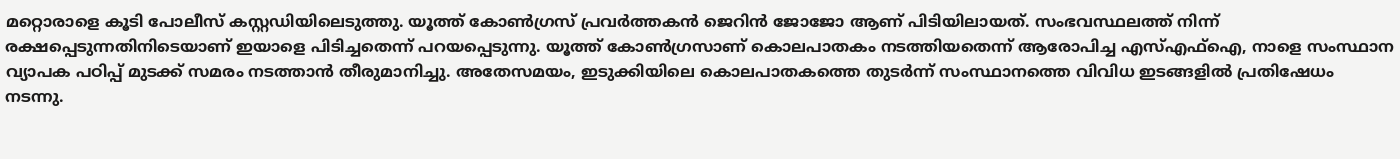മറ്റൊരാളെ കൂടി പോലീസ് കസ്റ്റഡിയിലെടുത്തു. യൂത്ത് കോണ്‍ഗ്രസ് പ്രവര്‍ത്തകന്‍ ജെറിന്‍ ജോജോ ആണ് പിടിയിലായത്. സംഭവസ്ഥലത്ത് നിന്ന് രക്ഷപ്പെടുന്നതിനിടെയാണ് ഇയാളെ പിടിച്ചതെന്ന് പറയപ്പെടുന്നു. യൂത്ത് കോണ്‍ഗ്രസാണ് കൊലപാതകം നടത്തിയതെന്ന് ആരോപിച്ച എസ്എഫ്‌ഐ, നാളെ സംസ്ഥാന വ്യാപക പഠിപ്പ് മുടക്ക് സമരം നടത്താന്‍ തീരുമാനിച്ചു. അതേസമയം, ഇടുക്കിയിലെ കൊലപാതകത്തെ തുടര്‍ന്ന് സംസ്ഥാനത്തെ വിവിധ ഇടങ്ങളില്‍ പ്രതിഷേധം നടന്നു.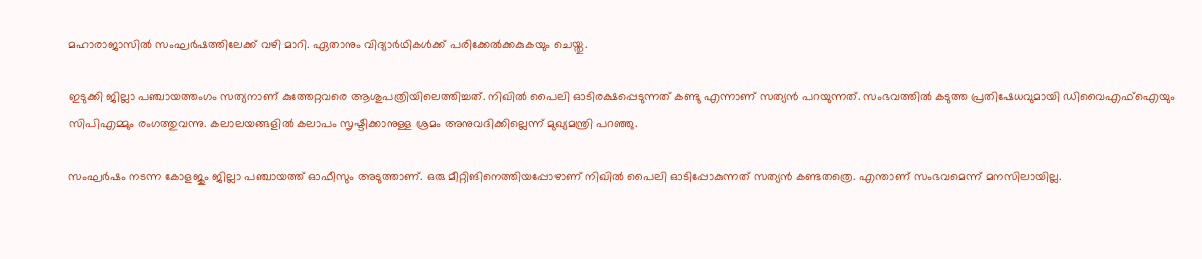മഹാരാജാസില്‍ സംഘര്‍ഷത്തിലേക്ക് വഴി മാറി. ഏതാനും വിദ്യാര്‍ഥികള്‍ക്ക് പരിക്കേല്‍ക്കകുകയും ചെയ്തു.

ഇടുക്കി ജില്ലാ പഞ്ചായത്തംഗം സത്യനാണ് കുത്തേറ്റവരെ ആശുപത്രിയിലെത്തിച്ചത്. നിഖില്‍ പൈലി ഓടിരക്ഷപ്പെടുന്നത് കണ്ടു എന്നാണ് സത്യന്‍ പറയുന്നത്. സംഭവത്തില്‍ കടുത്ത പ്രതിഷേധവുമായി ഡിവൈഎഫ്‌ഐയും സിപിഎമ്മും രംഗത്തുവന്നു. കലാലയങ്ങളില്‍ കലാപം സൃഷ്ടിക്കാനുള്ള ശ്രമം അനുവദിക്കില്ലെന്ന് മുഖ്യമന്ത്രി പറഞ്ഞു.

സംഘര്‍ഷം നടന്ന കോളജും ജില്ലാ പഞ്ചായത്ത് ഓഫീസും അടുത്താണ്. ഒരു മീറ്റിങിനെത്തിയപ്പോഴാണ് നിഖില്‍ പൈലി ഓടിപ്പോകുന്നത് സത്യന്‍ കണ്ടതത്രെ. എന്താണ് സംഭവമെന്ന് മനസിലായില്ല.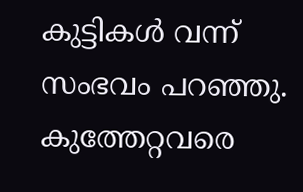കുട്ടികള്‍ വന്ന് സംഭവം പറഞ്ഞു. കുത്തേറ്റവരെ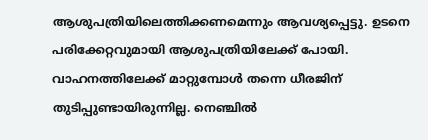ആശുപത്രിയിലെത്തിക്കണമെന്നും ആവശ്യപ്പെട്ടു. ഉടനെ പരിക്കേറ്റവുമായി ആശുപത്രിയിലേക്ക് പോയി. വാഹനത്തിലേക്ക് മാറ്റുമ്പോള്‍ തന്നെ ധീരജിന് തുടിപ്പുണ്ടായിരുന്നില്ല. നെഞ്ചില്‍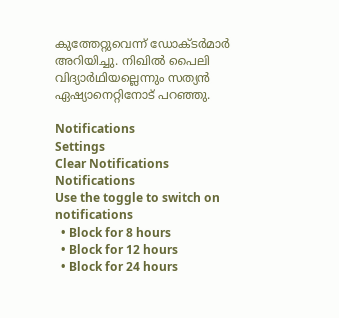കുത്തേറ്റുവെന്ന് ഡോക്ടര്‍മാര്‍ അറിയിച്ചു. നിഖില്‍ പൈലി വിദ്യാര്‍ഥിയല്ലെന്നും സത്യന്‍ ഏഷ്യാനെറ്റിനോട് പറഞ്ഞു.

Notifications
Settings
Clear Notifications
Notifications
Use the toggle to switch on notifications
  • Block for 8 hours
  • Block for 12 hours
  • Block for 24 hours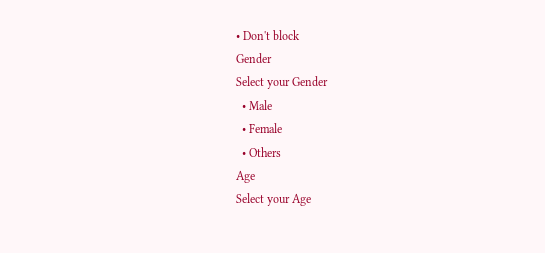• Don't block
Gender
Select your Gender
  • Male
  • Female
  • Others
Age
Select your Age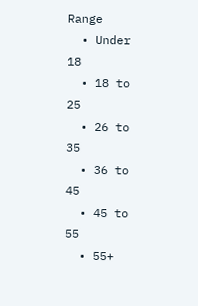Range
  • Under 18
  • 18 to 25
  • 26 to 35
  • 36 to 45
  • 45 to 55
  • 55+